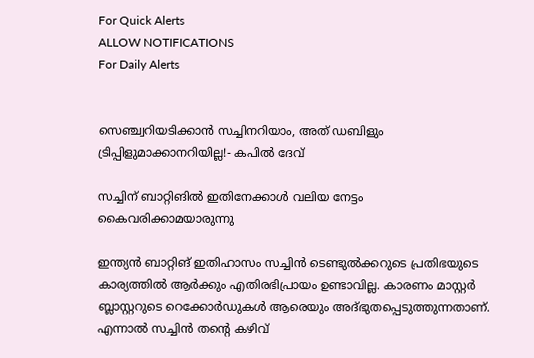For Quick Alerts
ALLOW NOTIFICATIONS
For Daily Alerts


സെഞ്ച്വറിയടിക്കാന്‍ സച്ചിനറിയാം, അത് ഡബിളും ട്രിപ്പിളുമാക്കാനറിയില്ല!- കപില്‍ ദേവ്‌

സച്ചിന് ബാറ്റിങില്‍ ഇതിനേക്കാള്‍ വലിയ നേട്ടം കൈവരിക്കാമയാരുന്നു

ഇന്ത്യന്‍ ബാറ്റിങ് ഇതിഹാസം സച്ചിന്‍ ടെണ്ടുല്‍ക്കറുടെ പ്രതിഭയുടെ കാര്യത്തില്‍ ആര്‍ക്കും എതിരഭിപ്രായം ഉണ്ടാവില്ല. കാരണം മാസ്റ്റര്‍ ബ്ലാസ്റ്ററുടെ റെക്കോര്‍ഡുകള്‍ ആരെയും അദ്ഭുതപ്പെടുത്തുന്നതാണ്. എന്നാല്‍ സച്ചിന്‍ തന്റെ കഴിവ്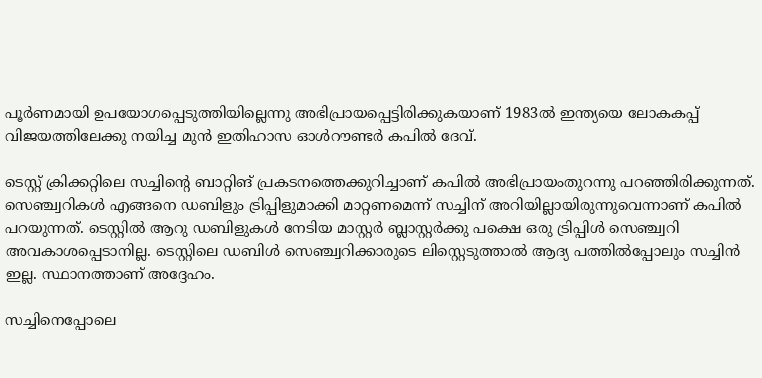പൂര്‍ണമായി ഉപയോഗപ്പെടുത്തിയില്ലെന്നു അഭിപ്രായപ്പെട്ടിരിക്കുകയാണ് 1983ല്‍ ഇന്ത്യയെ ലോകകപ്പ് വിജയത്തിലേക്കു നയിച്ച മുന്‍ ഇതിഹാസ ഓള്‍റൗണ്ടര്‍ കപില്‍ ദേവ്.

ടെസ്റ്റ് ക്രിക്കറ്റിലെ സച്ചിന്റെ ബാറ്റിങ് പ്രകടനത്തെക്കുറിച്ചാണ് കപില്‍ അഭിപ്രായംതുറന്നു പറഞ്ഞിരിക്കുന്നത്. സെഞ്ച്വറികള്‍ എങ്ങനെ ഡബിളും ട്രിപ്പിളുമാക്കി മാറ്റണമെന്ന് സച്ചിന് അറിയില്ലായിരുന്നുവെന്നാണ് കപില്‍ പറയുന്നത്. ടെസ്റ്റില്‍ ആറു ഡബിളുകള്‍ നേടിയ മാസ്റ്റര്‍ ബ്ലാസ്റ്റര്‍ക്കു പക്ഷെ ഒരു ട്രിപ്പിള്‍ സെഞ്ച്വറി അവകാശപ്പെടാനില്ല. ടെസ്റ്റിലെ ഡബിള്‍ സെഞ്ച്വറിക്കാരുടെ ലിസ്റ്റെടുത്താല്‍ ആദ്യ പത്തില്‍പ്പോലും സച്ചിന്‍ ഇല്ല. സ്ഥാനത്താണ് അദ്ദേഹം.

സച്ചിനെപ്പോലെ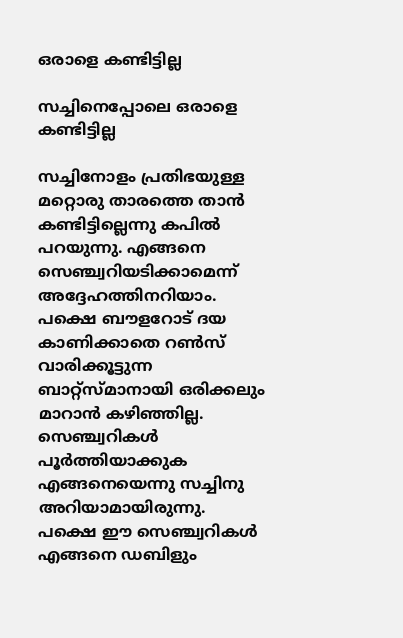ഒരാളെ കണ്ടിട്ടില്ല

സച്ചിനെപ്പോലെ ഒരാളെ കണ്ടിട്ടില്ല

സച്ചിനോളം പ്രതിഭയുള്ള മറ്റൊരു താരത്തെ താന്‍ കണ്ടിട്ടില്ലെന്നു കപില്‍ പറയുന്നു. എങ്ങനെ സെഞ്ച്വറിയടിക്കാമെന്ന് അദ്ദേഹത്തിനറിയാം. പക്ഷെ ബൗളറോട് ദയ കാണിക്കാതെ റണ്‍സ് വാരിക്കൂട്ടുന്ന ബാറ്റ്‌സ്മാനായി ഒരിക്കലും മാറാന്‍ കഴിഞ്ഞില്ല.
സെഞ്ച്വറികള്‍ പൂര്‍ത്തിയാക്കുക എങ്ങനെയെന്നു സച്ചിനു അറിയാമായിരുന്നു. പക്ഷെ ഈ സെഞ്ച്വറികള്‍ എങ്ങനെ ഡബിളും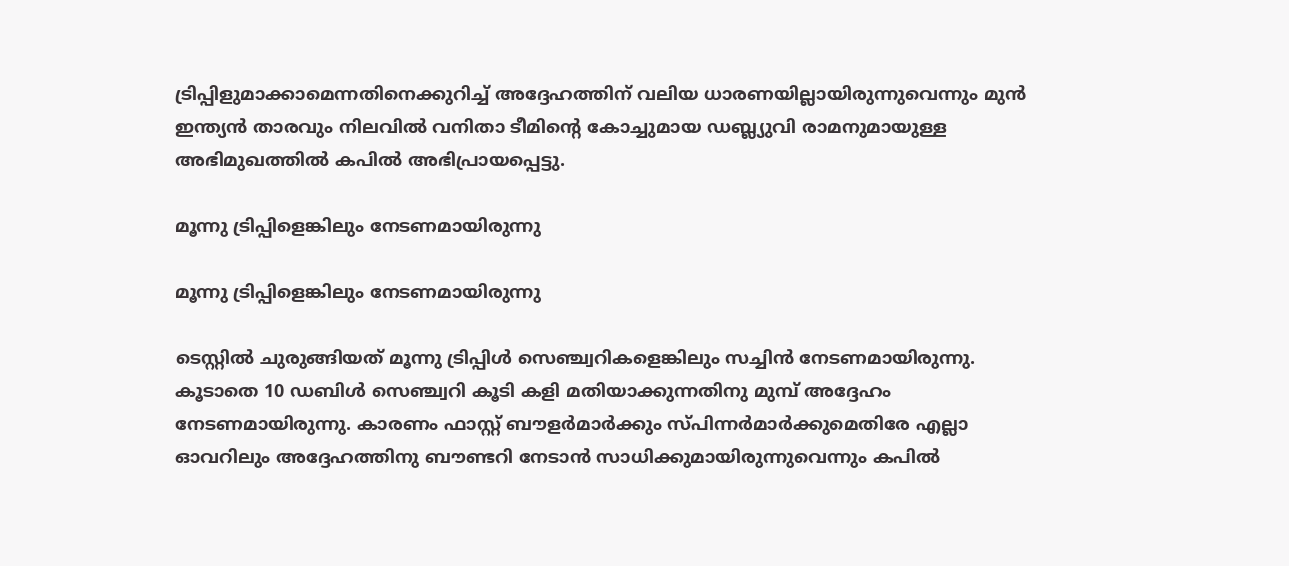ട്രിപ്പിളുമാക്കാമെന്നതിനെക്കുറിച്ച് അദ്ദേഹത്തിന് വലിയ ധാരണയില്ലായിരുന്നുവെന്നും മുന്‍ ഇന്ത്യന്‍ താരവും നിലവില്‍ വനിതാ ടീമിന്റെ കോച്ചുമായ ഡബ്ല്യുവി രാമനുമായുള്ള അഭിമുഖത്തില്‍ കപില്‍ അഭിപ്രായപ്പെട്ടു.

മൂന്നു ട്രിപ്പിളെങ്കിലും നേടണമായിരുന്നു

മൂന്നു ട്രിപ്പിളെങ്കിലും നേടണമായിരുന്നു

ടെസ്റ്റില്‍ ചുരുങ്ങിയത് മൂന്നു ട്രിപ്പിള്‍ സെഞ്ച്വറികളെങ്കിലും സച്ചിന്‍ നേടണമായിരുന്നു. കൂടാതെ 10 ഡബിള്‍ സെഞ്ച്വറി കൂടി കളി മതിയാക്കുന്നതിനു മുമ്പ് അദ്ദേഹം നേടണമായിരുന്നു. കാരണം ഫാസ്റ്റ് ബൗളര്‍മാര്‍ക്കും സ്പിന്നര്‍മാര്‍ക്കുമെതിരേ എല്ലാ ഓവറിലും അദ്ദേഹത്തിനു ബൗണ്ടറി നേടാന്‍ സാധിക്കുമായിരുന്നുവെന്നും കപില്‍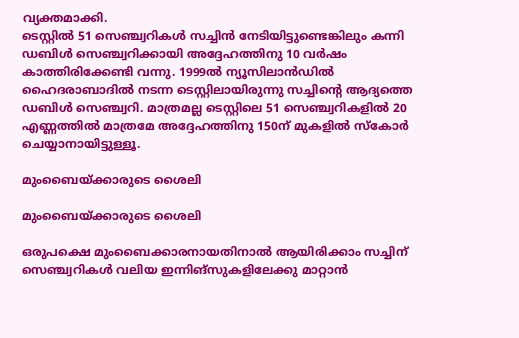വ്യക്തമാക്കി.
ടെസ്റ്റില്‍ 51 സെഞ്ച്വറികള്‍ സച്ചിന്‍ നേടിയിട്ടുണ്ടെങ്കിലും കന്നി ഡബിള്‍ സെഞ്ച്വറിക്കായി അദ്ദേഹത്തിനു 10 വര്‍ഷം കാത്തിരിക്കേണ്ടി വന്നു. 1999ല്‍ ന്യൂസിലാന്‍ഡില്‍ ഹൈദരാബാദില്‍ നടന്ന ടെസ്റ്റിലായിരുന്നു സച്ചിന്റെ ആദ്യത്തെ ഡബിള്‍ സെഞ്ച്വറി. മാത്രമല്ല ടെസ്റ്റിലെ 51 സെഞ്ച്വറികളില്‍ 20 എണ്ണത്തില്‍ മാത്രമേ അദ്ദേഹത്തിനു 150ന് മുകളില്‍ സ്‌കോര്‍ ചെയ്യാനായിട്ടുള്ളൂ.

മുംബൈയ്ക്കാരുടെ ശൈലി

മുംബൈയ്ക്കാരുടെ ശൈലി

ഒരുപക്ഷെ മുംബൈക്കാരനായതിനാല്‍ ആയിരിക്കാം സച്ചിന് സെഞ്ച്വറികള്‍ വലിയ ഇന്നിങ്‌സുകളിലേക്കു മാറ്റാന്‍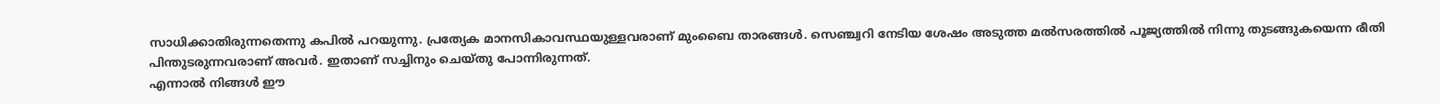സാധിക്കാതിരുന്നതെന്നു കപില്‍ പറയുന്നു. പ്രത്യേക മാനസികാവസ്ഥയുള്ളവരാണ് മുംബൈ താരങ്ങള്‍. സെഞ്ച്വറി നേടിയ ശേഷം അടുത്ത മല്‍സരത്തില്‍ പൂജ്യത്തില്‍ നിന്നു തുടങ്ങുകയെന്ന രീതി പിന്തുടരുന്നവരാണ് അവര്‍. ഇതാണ് സച്ചിനും ചെയ്തു പോന്നിരുന്നത്.
എന്നാല്‍ നിങ്ങള്‍ ഈ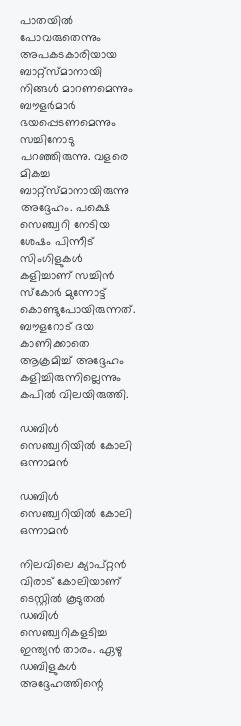പാതയില്‍ പോവരുതെന്നും അപകടകാരിയായ ബാറ്റ്‌സ്മാനായി നിങ്ങള്‍ മാറണമെന്നും ബൗളര്‍മാര്‍ ഭയപ്പെടണമെന്നും സച്ചിനോടു പറഞ്ഞിരുന്നു. വളരെ മികച്ച ബാറ്റ്‌സ്മാനായിരുന്നു അദ്ദേഹം. പക്ഷെ സെഞ്ച്വറി നേടിയ ശേഷം പിന്നീട് സിംഗിളുകള്‍ കളിച്ചാണ് സച്ചിന്‍ സ്‌കോര്‍ മുന്നോട്ട് കൊണ്ടുപോയിരുന്നത്. ബൗളറോട് ദയ കാണിക്കാതെ ആക്രമിച്ച് അദ്ദേഹം കളിച്ചിരുന്നില്ലെന്നും കപില്‍ വിലയിരുത്തി.

ഡബിള്‍ സെഞ്ച്വറിയില്‍ കോലി ഒന്നാമന്‍

ഡബിള്‍ സെഞ്ച്വറിയില്‍ കോലി ഒന്നാമന്‍

നിലവിലെ ക്യാപ്റ്റന്‍ വിരാട് കോലിയാണ് ടെസ്റ്റില്‍ കൂടുതല്‍ ഡബിള്‍ സെഞ്ച്വറികളടിച്ച ഇന്ത്യന്‍ താരം. ഏഴു ഡബിളുകള്‍ അദ്ദേഹത്തിന്റെ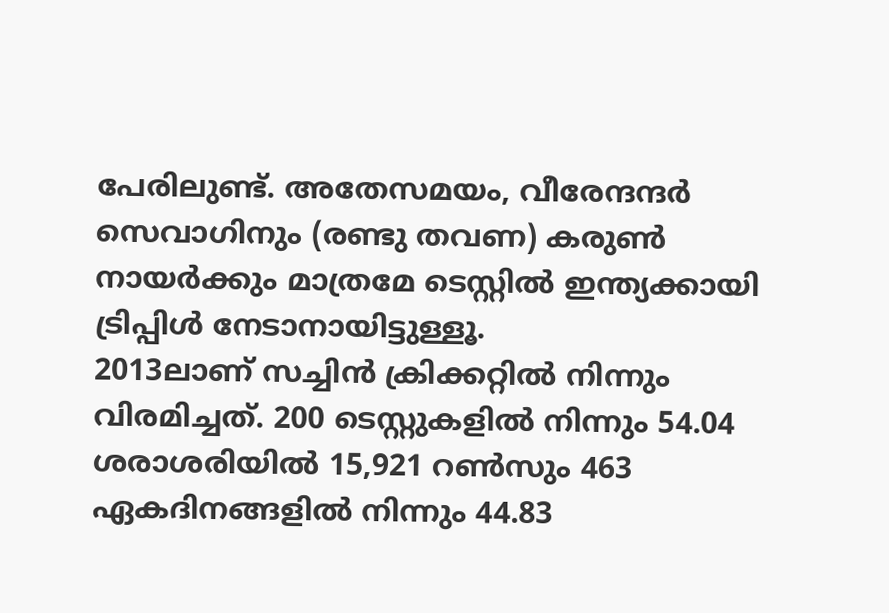പേരിലുണ്ട്. അതേസമയം, വീരേന്ദന്ദര്‍ സെവാഗിനും (രണ്ടു തവണ) കരുണ്‍ നായര്‍ക്കും മാത്രമേ ടെസ്റ്റില്‍ ഇന്ത്യക്കായി ട്രിപ്പിള്‍ നേടാനായിട്ടുള്ളൂ.
2013ലാണ് സച്ചിന്‍ ക്രിക്കറ്റില്‍ നിന്നും വിരമിച്ചത്. 200 ടെസ്റ്റുകളില്‍ നിന്നും 54.04 ശരാശരിയില്‍ 15,921 റണ്‍സും 463 ഏകദിനങ്ങളില്‍ നിന്നും 44.83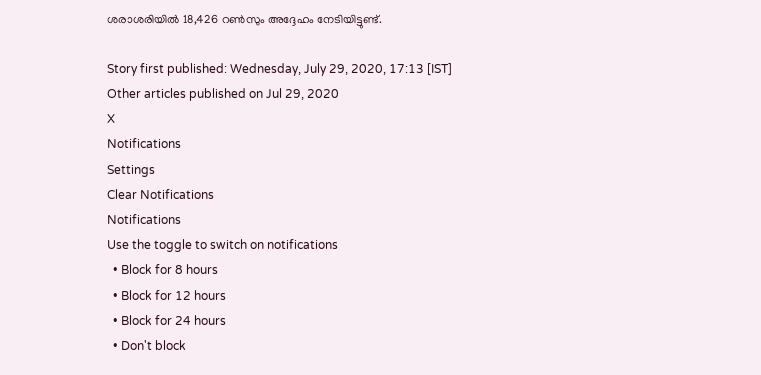ശരാശരിയില്‍ 18,426 റണ്‍സും അദ്ദേഹം നേടിയിട്ടുണ്ട്.

Story first published: Wednesday, July 29, 2020, 17:13 [IST]
Other articles published on Jul 29, 2020
X
Notifications
Settings
Clear Notifications
Notifications
Use the toggle to switch on notifications
  • Block for 8 hours
  • Block for 12 hours
  • Block for 24 hours
  • Don't block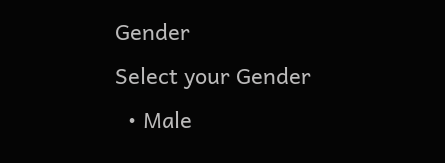Gender
Select your Gender
  • Male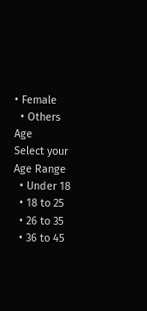• Female
  • Others
Age
Select your Age Range
  • Under 18
  • 18 to 25
  • 26 to 35
  • 36 to 45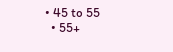• 45 to 55
  • 55+